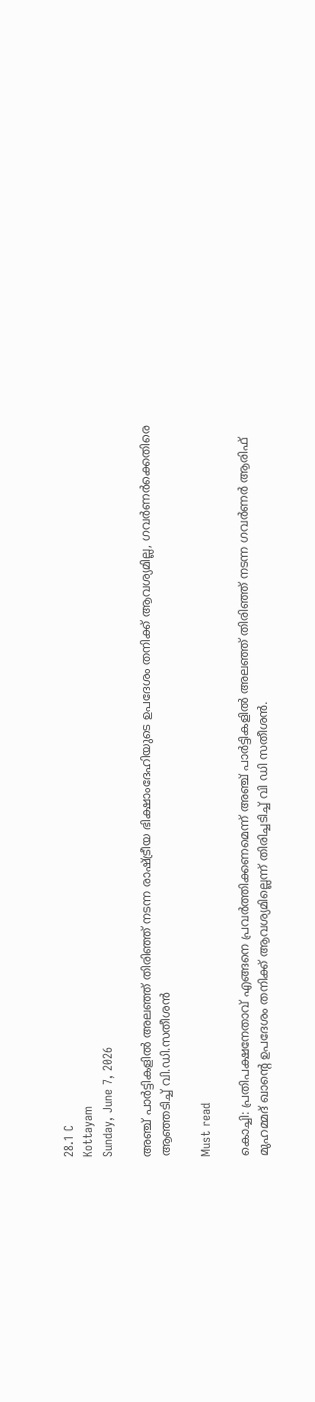28.1 C
Kottayam
Sunday, June 7, 2026

അഞ്ച് പാർട്ടികളിൽ അലഞ്ഞ് തിരിഞ്ഞ് നടന്ന രാഷ്ട്രീയ ഭിക്ഷാംദേഹിയുടെ ഉപദേശം തനിക്ക് ആവശ്യമില്ല, ഗവർണർക്കെതിരെ ആഞ്ഞടിച്ച് വി.ഡി.സതീശൻ

Must read

കൊച്ചി: പ്രതിപക്ഷനേതാവ് എങ്ങനെ പ്രവർത്തിക്കണമെന്ന് അഞ്ച് പാർട്ടികളിൽ അലഞ്ഞ് തിരിഞ്ഞ് നടന്ന ഗവർണർ ആരിഫ് മുഹമ്മദ് ഖാന്‍റെ ഉപദേശം തനിക്ക് ആവശ്യമില്ലെന്ന് തിരിച്ചടിച്ച് വി ഡി സതീശൻ.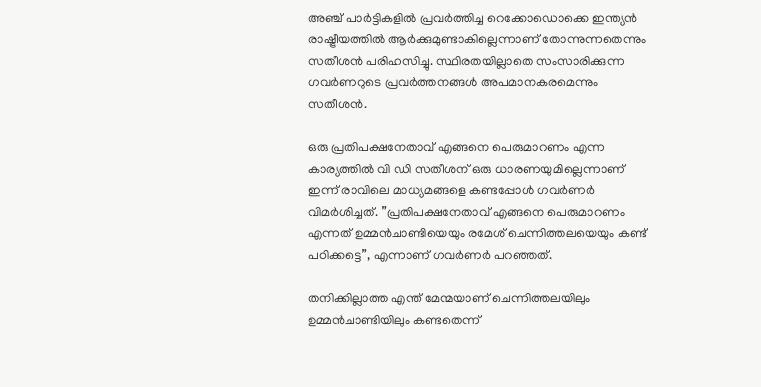അഞ്ച് പാർട്ടികളിൽ പ്രവർത്തിച്ച റെക്കോഡൊക്കെ ഇന്ത്യൻ രാഷ്ട്രീയത്തിൽ ആർക്കുമുണ്ടാകില്ലെന്നാണ് തോന്നുന്നതെന്നും സതീശൻ പരിഹസിച്ചു. സ്ഥിരതയില്ലാതെ സംസാരിക്കുന്ന ഗവർണറുടെ പ്രവർത്തനങ്ങൾ അപമാനകരമെന്നും സതീശൻ.

ഒരു പ്രതിപക്ഷനേതാവ് എങ്ങനെ പെരുമാറണം എന്ന കാര്യത്തിൽ വി ഡി സതീശന് ഒരു ധാരണയുമില്ലെന്നാണ് ഇന്ന് രാവിലെ മാധ്യമങ്ങളെ കണ്ടപ്പോൾ ഗവർണർ വിമർശിച്ചത്. ”പ്രതിപക്ഷനേതാവ് എങ്ങനെ പെരുമാറണം എന്നത് ഉമ്മൻചാണ്ടിയെയും രമേശ് ചെന്നിത്തലയെയും കണ്ട് പഠിക്കട്ടെ”, എന്നാണ് ഗവർണർ പറഞ്ഞത്.

തനിക്കില്ലാത്ത എന്ത് മേന്മയാണ് ചെന്നിത്തലയിലും ഉമ്മൻചാണ്ടിയിലും കണ്ടതെന്ന്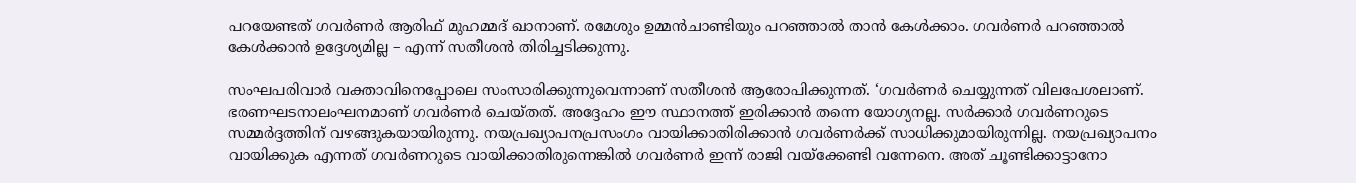പറയേണ്ടത് ഗവർണർ ആരിഫ് മുഹമ്മദ് ഖാനാണ്. രമേശും ഉമ്മൻചാണ്ടിയും പറഞ്ഞാൽ താൻ കേൾക്കാം. ഗവർണർ പറഞ്ഞാൽ കേൾക്കാൻ ഉദ്ദേശ്യമില്ല – എന്ന് സതീശൻ തിരിച്ചടിക്കുന്നു.

സംഘപരിവാർ വക്താവിനെപ്പോലെ സംസാരിക്കുന്നുവെന്നാണ് സതീശൻ ആരോപിക്കുന്നത്. ‘ഗവർണർ ചെയ്യുന്നത് വിലപേശലാണ്. ഭരണഘടനാലംഘനമാണ് ഗവർണർ ചെയ്തത്. അദ്ദേഹം ഈ സ്ഥാനത്ത് ഇരിക്കാൻ തന്നെ യോഗ്യനല്ല. സർക്കാർ ഗവർണറുടെ സമ്മർദ്ദത്തിന് വഴങ്ങുകയായിരുന്നു. നയപ്രഖ്യാപനപ്രസംഗം വായിക്കാതിരിക്കാൻ ഗവർണർക്ക് സാധിക്കുമായിരുന്നില്ല. നയപ്രഖ്യാപനം വായിക്കുക എന്നത് ഗവർണറുടെ വായിക്കാതിരുന്നെങ്കിൽ ഗവർണർ ഇന്ന് രാജി വയ്ക്കേണ്ടി വന്നേനെ. അത് ചൂണ്ടിക്കാട്ടാനോ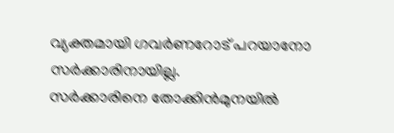വ്യക്തമായി ഗവർണറോട് പറയാനോ സർക്കാരിനായില്ല.
സർക്കാരിനെ തോക്കിൻമുനയിൽ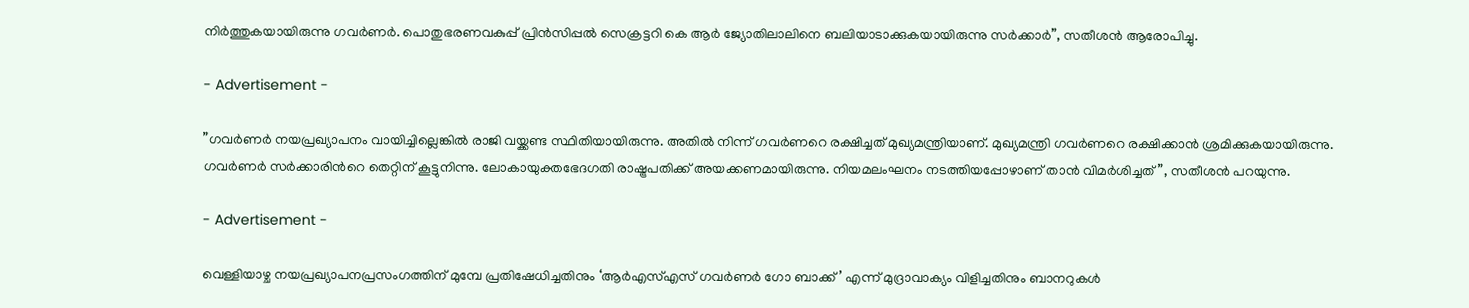നിർത്തുകയായിരുന്നു ഗവർണർ. പൊതുഭരണവകുപ്പ് പ്രിൻസിപ്പൽ സെക്രട്ടറി കെ ആർ ജ്യോതിലാലിനെ ബലിയാടാക്കുകയായിരുന്നു സർക്കാർ”, സതീശൻ ആരോപിച്ചു.

- Advertisement -

”ഗവർണർ നയപ്രഖ്യാപനം വായിച്ചില്ലെങ്കിൽ രാജി വയ്ക്കണ്ട സ്ഥിതിയായിരുന്നു. അതിൽ നിന്ന് ഗവർണറെ രക്ഷിച്ചത് മുഖ്യമന്ത്രിയാണ്. മുഖ്യമന്ത്രി ഗവർണറെ രക്ഷിക്കാൻ ശ്രമിക്കുകയായിരുന്നു. ഗവർണർ സർക്കാരിന്‍റെ തെറ്റിന് കൂട്ടുനിന്നു. ലോകായുക്തഭേദഗതി രാഷ്ട്രപതിക്ക് അയക്കണമായിരുന്നു. നിയമലംഘനം നടത്തിയപ്പോഴാണ് താൻ വിമർശിച്ചത്”, സതീശൻ പറയുന്നു.

- Advertisement -

വെള്ളിയാഴ്ച നയപ്രഖ്യാപനപ്രസംഗത്തിന് മുമ്പേ പ്രതിഷേധിച്ചതിനും ‘ആർഎസ്എസ് ഗവർണർ ഗോ ബാക്ക്’ എന്ന് മുദ്രാവാക്യം വിളിച്ചതിനും ബാനറുകൾ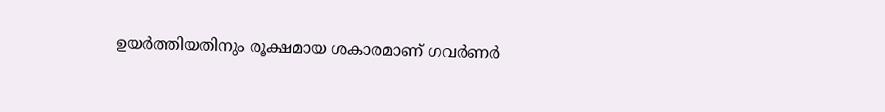ഉയർത്തിയതിനും രൂക്ഷമായ ശകാരമാണ് ഗവർണർ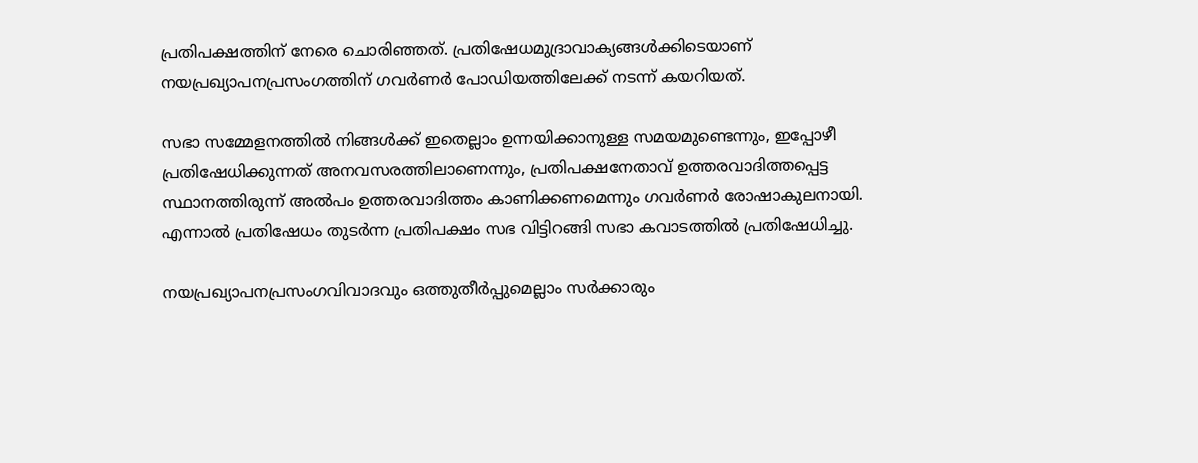പ്രതിപക്ഷത്തിന് നേരെ ചൊരിഞ്ഞത്. പ്രതിഷേധമുദ്രാവാക്യങ്ങൾക്കിടെയാണ് നയപ്രഖ്യാപനപ്രസംഗത്തിന് ഗവർണർ പോഡിയത്തിലേക്ക് നടന്ന് കയറിയത്.

സഭാ സമ്മേളനത്തിൽ നിങ്ങൾക്ക് ഇതെല്ലാം ഉന്നയിക്കാനുള്ള സമയമുണ്ടെന്നും, ഇപ്പോഴീ പ്രതിഷേധിക്കുന്നത് അനവസരത്തിലാണെന്നും, പ്രതിപക്ഷനേതാവ് ഉത്തരവാദിത്തപ്പെട്ട സ്ഥാനത്തിരുന്ന് അൽപം ഉത്തരവാദിത്തം കാണിക്കണമെന്നും ഗവർണർ രോഷാകുലനായി. എന്നാൽ പ്രതിഷേധം തുടർന്ന പ്രതിപക്ഷം സഭ വിട്ടിറങ്ങി സഭാ കവാടത്തിൽ പ്രതിഷേധിച്ചു.

നയപ്രഖ്യാപനപ്രസംഗവിവാദവും ഒത്തുതീർപ്പുമെല്ലാം സർക്കാരും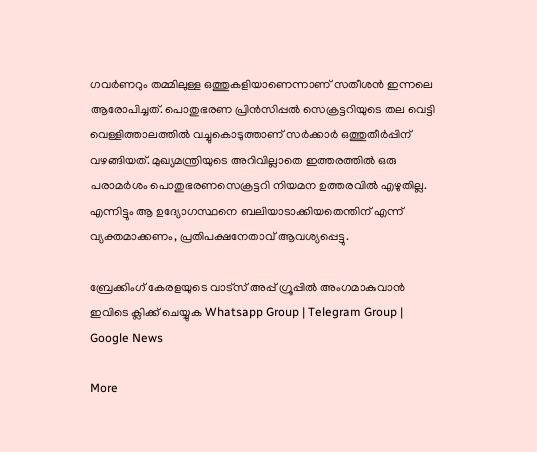ഗവർണറും തമ്മിലുള്ള ഒത്തുകളിയാണെന്നാണ് സതീശൻ ഇന്നലെ ആരോപിച്ചത്. പൊതുഭരണ പ്രിൻസിപ്പൽ സെക്രട്ടറിയുടെ തല വെട്ടി വെള്ളിത്താലത്തിൽ വച്ചുകൊടുത്താണ് സർക്കാർ ഒത്തുതീർപ്പിന് വഴങ്ങിയത്. മുഖ്യമന്ത്രിയുടെ അറിവില്ലാതെ ഇത്തരത്തിൽ ഒരു പരാമർശം പൊതുഭരണസെക്രട്ടറി നിയമന ഉത്തരവിൽ എഴുതില്ല. എന്നിട്ടും ആ ഉദ്യോഗസ്ഥനെ ബലിയാടാക്കിയതെന്തിന് എന്ന് വ്യക്തമാക്കണം, പ്രതിപക്ഷനേതാവ് ആവശ്യപ്പെട്ടു.

ബ്രേക്കിംഗ് കേരളയുടെ വാട്സ് അപ്പ് ഗ്രൂപ്പിൽ അംഗമാകുവാൻ ഇവിടെ ക്ലിക്ക് ചെയ്യുക Whatsapp Group | Telegram Group | Google News

More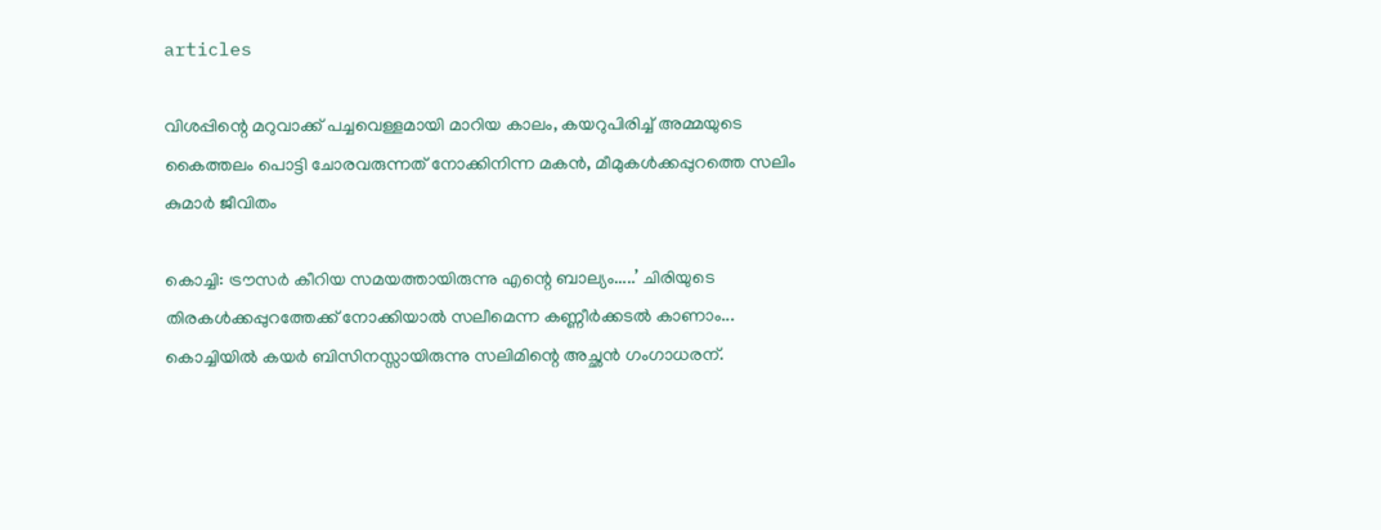articles

വിശപ്പിന്റെ മറുവാക്ക് പച്ചവെള്ളമായി മാറിയ കാലം, കയറുപിരിച്ച് അമ്മയുടെ കൈത്തലം പൊട്ടി ചോരവരുന്നത് നോക്കിനിന്ന മകൻ, മീമുകൾക്കപ്പുറത്തെ സലിം കുമാർ ജീവിതം

കൊച്ചി: ട്രൗസർ കീറിയ സമയത്തായിരുന്നു എന്റെ ബാല്യം.....’ ചിരിയുടെ തിരകൾക്കപ്പുറത്തേക്ക് നോക്കിയാൽ സലീമെന്ന കണ്ണീർക്കടൽ കാണാം... കൊച്ചിയിൽ കയർ ബിസിനസ്സായിരുന്നു സലിമിന്റെ അച്ഛൻ ഗംഗാധരന്.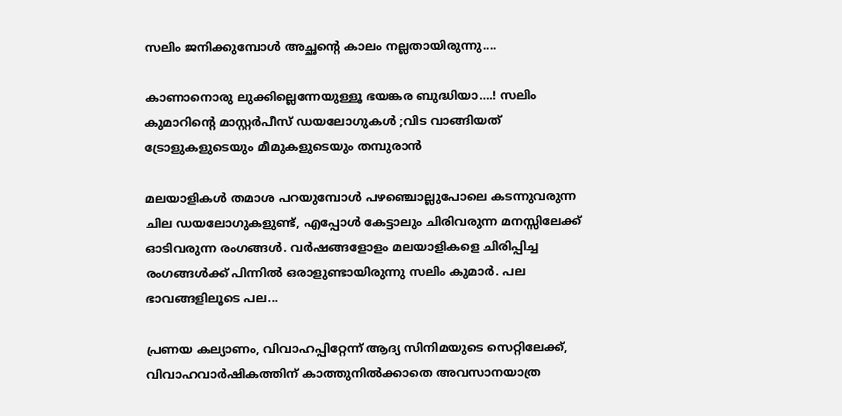സലിം ജനിക്കുമ്പോൾ അച്ഛന്റെ കാലം നല്ലതായിരുന്നു....

കാണാനൊരു ലുക്കില്ലെന്നേയുള്ളൂ ഭയങ്കര ബുദ്ധിയാ….! സലിം കുമാറിൻ്റെ മാസ്റ്റർപീസ് ഡയലോഗുകൾ ;വിട വാങ്ങിയത് ട്രോളുകളുടെയും മീമുകളുടെയും തമ്പുരാൻ

മലയാളികൾ തമാശ പറയുമ്പോൾ പഴഞ്ചൊല്ലുപോലെ കടന്നുവരുന്ന ചില ഡയലോഗുകളുണ്ട്, എപ്പോൾ കേട്ടാലും ചിരിവരുന്ന മനസ്സിലേക്ക് ഓടിവരുന്ന രംഗങ്ങൾ. വർഷങ്ങളോളം മലയാളികളെ ചിരിപ്പിച്ച രംഗങ്ങൾക്ക് പിന്നിൽ ഒരാളുണ്ടായിരുന്നു സലിം കുമാർ. പല ഭാവങ്ങളിലൂടെ പല...

പ്രണയ കല്യാണം, വിവാഹപ്പിറ്റേന്ന് ആദ്യ സിനിമയുടെ സെറ്റിലേക്ക്‌, വിവാഹവാർഷികത്തിന് കാത്തുനിൽക്കാതെ അവസാനയാത്ര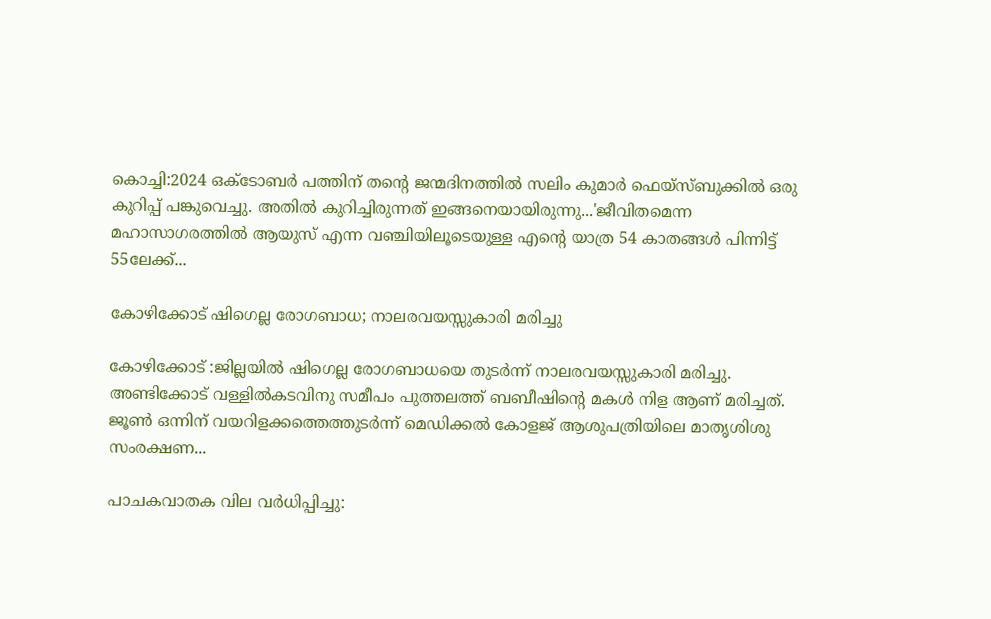കൊച്ചി:2024 ഒക്ടോബർ പത്തിന് തന്റെ ജന്മദിനത്തിൽ സലിം കുമാർ ഫെയ്‌സ്ബുക്കിൽ ഒരു കുറിപ്പ് പങ്കുവെച്ചു. അതിൽ കുറിച്ചിരുന്നത് ഇങ്ങനെയായിരുന്നു...'ജീവിതമെന്ന മഹാസാഗരത്തിൽ ആയുസ് എന്ന വഞ്ചിയിലൂടെയുള്ള എന്റെ യാത്ര 54 കാതങ്ങൾ പിന്നിട്ട് 55ലേക്ക്...

കോഴിക്കോട് ഷിഗെല്ല രോഗബാധ; നാലരവയസ്സുകാരി മരിച്ചു

കോഴിക്കോട് :ജില്ലയിൽ ഷിഗെല്ല രോഗബാധയെ തുടർന്ന് നാലരവയസ്സുകാരി മരിച്ചു. അണ്ടിക്കോട് വള്ളിൽകടവിനു സമീപം പുത്തലത്ത് ബബീഷിന്റെ മകൾ നിള ആണ് മരിച്ചത്. ജൂൺ ഒന്നിന് വയറിളക്കത്തെത്തുടർന്ന് മെഡിക്കൽ കോളജ് ആശുപത്രിയിലെ മാതൃശിശു സംരക്ഷണ...

പാചകവാതക വില വർധിപ്പിച്ചു: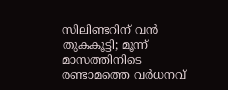സിലിണ്ടറിന് വൻ തുകകൂട്ടി; മൂന്ന് മാസത്തിനിടെ രണ്ടാമത്തെ വർധനവ്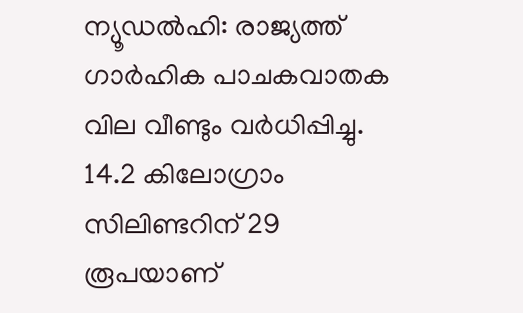ന്യൂഡൽഹി: രാജ്യത്ത് ഗാർഹിക പാചകവാതക വില വീണ്ടും വർധിപ്പിച്ചു. 14.2 കിലോഗ്രാം സിലിണ്ടറിന് 29 രൂപയാണ്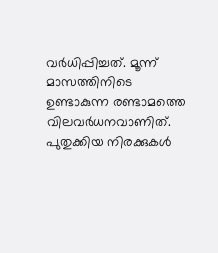വർധിപ്പിച്ചത്. മൂന്ന് മാസത്തിനിടെ ഉണ്ടാകുന്ന രണ്ടാമത്തെ വിലവർധനവാണിത്. പുതുക്കിയ നിരക്കുകൾ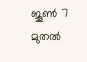ജൂൺ 7 മുതൽ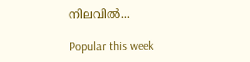നിലവിൽ...

Popular this week